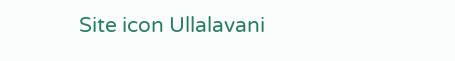Site icon Ullalavani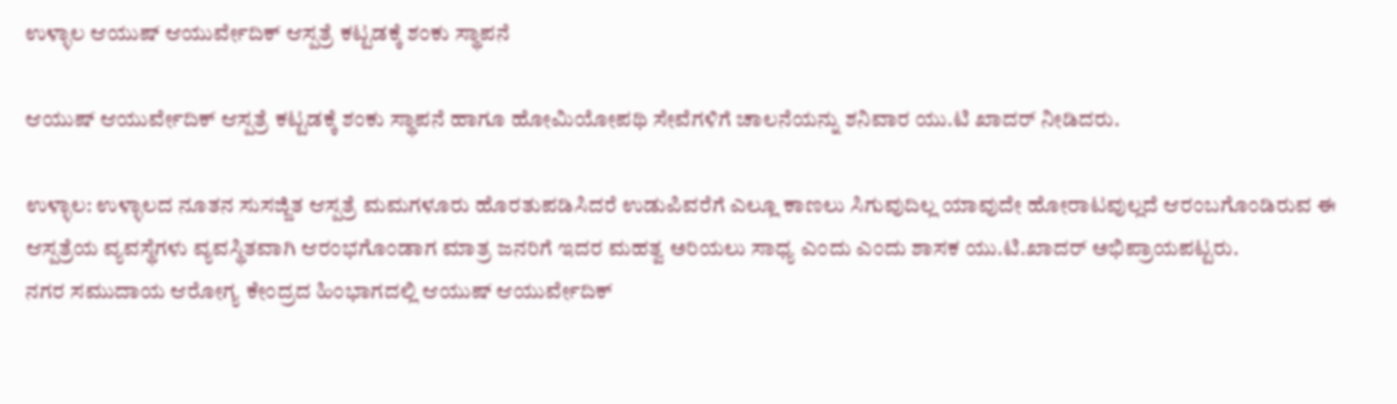ಉಳ್ಳಾಲ ಆಯುಷ್ ಆಯುರ್ವೇದಿಕ್ ಆಸ್ಪತ್ರೆ ಕಟ್ಟಡಕ್ಕೆ ಶಂಕು ಸ್ಥಾಪನೆ

ಆಯುಷ್ ಆಯುರ್ವೇದಿಕ್ ಆಸ್ಪತ್ರೆ ಕಟ್ಟಡಕ್ಕೆ ಶಂಕು ಸ್ಥಾಪನೆ ಹಾಗೂ ಹೋಮಿಯೋಪಥಿ ಸೇವೆಗಳಿಗೆ ಚಾಲನೆಯನ್ನು ಶನಿವಾರ ಯು.ಟಿ ಖಾದರ್ ನೀಡಿದರು.

ಉಳ್ಳಾಲ: ಉಳ್ಳಾಲದ ನೂತನ ಸುಸಜ್ಜಿತ ಆಸ್ಪತ್ರೆ ಮಮಗಳೂರು ಹೊರತುಪಡಿಸಿದರೆ ಉಡುಪಿವರೆಗೆ ಎಲ್ಲೂ ಕಾಣಲು ಸಿಗುವುದಿಲ್ಲ ಯಾವುದೇ ಹೋರಾಟವುಲ್ಲದೆ ಆರಂಬಗೊಂಡಿರುವ ಈ ಆಸ್ಪತ್ರೆಯ ವ್ಯವಸ್ಥೆಗಳು ವ್ಯವಸ್ಥಿತವಾಗಿ ಆರಂಭಗೊಂಡಾಗ ಮಾತ್ರ ಜನರಿಗೆ ಇದರ ಮಹತ್ವ ಅರಿಯಲು ಸಾಧ್ಯ ಎಂದು ಎಂದು ಶಾಸಕ ಯು.ಟಿ.ಖಾದರ್ ಅಭಿಪ್ರಾಯಪಟ್ಟರು.
ನಗರ ಸಮುದಾಯ ಆರೋಗ್ಯ ಕೇಂದ್ರದ ಹಿಂಭಾಗದಲ್ಲಿ ಆಯುಷ್ ಆಯುರ್ವೇದಿಕ್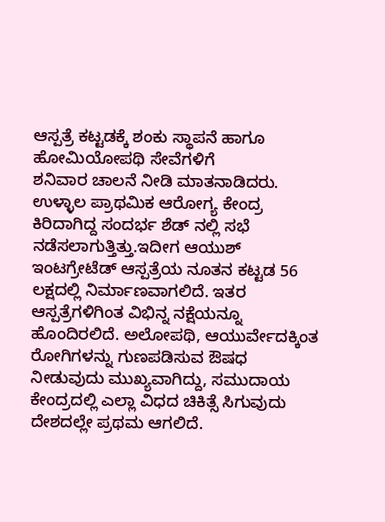ಆಸ್ಪತ್ರೆ ಕಟ್ಟಡಕ್ಕೆ ಶಂಕು ಸ್ಥಾಪನೆ ಹಾಗೂ ಹೋಮಿಯೋಪಥಿ ಸೇವೆಗಳಿಗೆ
ಶನಿವಾರ ಚಾಲನೆ ನೀಡಿ ಮಾತನಾಡಿದರು.
ಉಳ್ಳಾಲ ಪ್ರಾಥಮಿಕ ಆರೋಗ್ಯ ಕೇಂದ್ರ ಕಿರಿದಾಗಿದ್ದ ಸಂದರ್ಭ ಶೆಡ್ ನಲ್ಲಿ ಸಭೆ ನಡೆಸಲಾಗುತ್ತಿತ್ತು.ಇದೀಗ ಆಯುಶ್ ಇಂಟಗ್ರೇಟೆಡ್ ಆಸ್ಪತ್ರೆಯ ನೂತನ ಕಟ್ಟಡ 56 ಲಕ್ಷದಲ್ಲಿ ನಿರ್ಮಾಣವಾಗಲಿದೆ. ಇತರ ಆಸ್ಪತ್ರೆಗಳಿಗಿಂತ ವಿಭಿನ್ನ ನಕ್ಷೆಯನ್ನೂ ಹೊಂದಿರಲಿದೆ. ಅಲೋಪಥಿ, ಆಯುರ್ವೇದಕ್ಕಿಂತ ರೋಗಿಗಳನ್ನು ಗುಣಪಡಿಸುವ ಔಷಧ ನೀಡುವುದು ಮುಖ್ಯವಾಗಿದ್ದು, ಸಮುದಾಯ ಕೇಂದ್ರದಲ್ಲಿ ಎಲ್ಲಾ ವಿಧದ ಚಿಕಿತ್ಸೆ ಸಿಗುವುದು ದೇಶದಲ್ಲೇ ಪ್ರಥಮ ಆಗಲಿದೆ.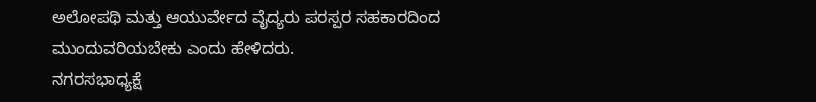ಅಲೋಪಥಿ ಮತ್ತು ಆಯುರ್ವೇದ ವೈದ್ಯರು ಪರಸ್ಪರ ಸಹಕಾರದಿಂದ ಮುಂದುವರಿಯಬೇಕು ಎಂದು ಹೇಳಿದರು.
ನಗರಸಭಾಧ್ಯಕ್ಷೆ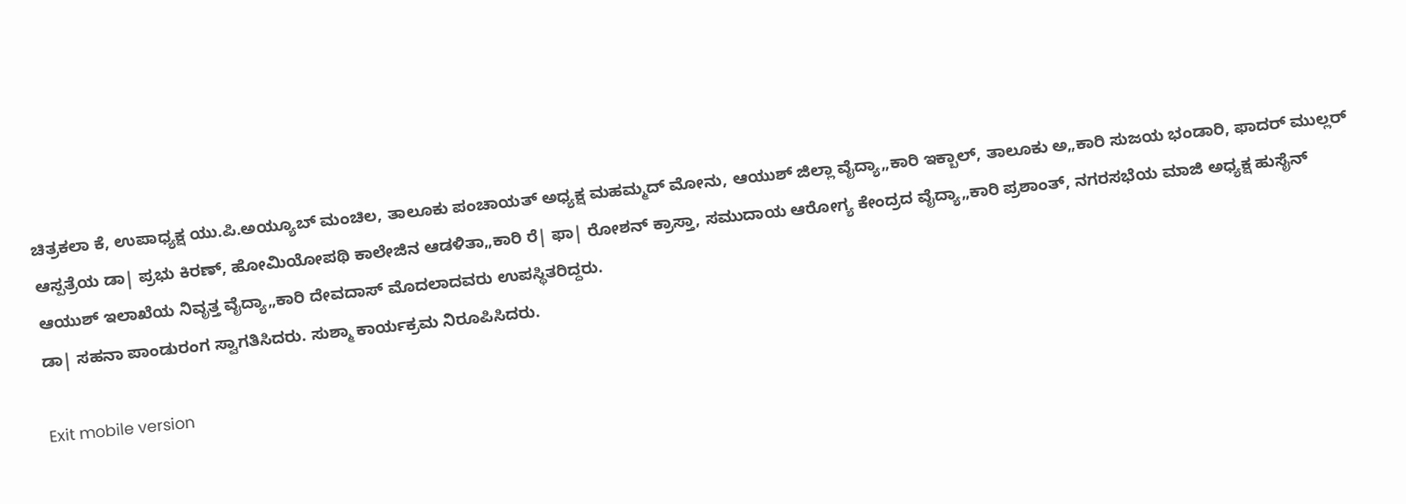ಚಿತ್ರಕಲಾ ಕೆ, ಉಪಾಧ್ಯಕ್ಷ ಯು.ಪಿ.ಅಯ್ಯೂಬ್ ಮಂಚಿಲ, ತಾಲೂಕು ಪಂಚಾಯತ್ ಅಧ್ಯಕ್ಷ ಮಹಮ್ಮದ್ ಮೋನು, ಆಯುಶ್ ಜಿಲ್ಲಾ ವೈದ್ಯಾ„ಕಾರಿ ಇಕ್ಬಾಲ್, ತಾಲೂಕು ಅ„ಕಾರಿ ಸುಜಯ ಭಂಡಾರಿ, ಫಾದರ್ ಮುಲ್ಲರ್ ಆಸ್ಪತ್ರೆಯ ಡಾ| ಪ್ರಭು ಕಿರಣ್, ಹೋಮಿಯೋಪಥಿ ಕಾಲೇಜಿನ ಆಡಳಿತಾ„ಕಾರಿ ರೆ| ಫಾ| ರೋಶನ್ ಕ್ರಾಸ್ತಾ, ಸಮುದಾಯ ಆರೋಗ್ಯ ಕೇಂದ್ರದ ವೈದ್ಯಾ„ಕಾರಿ ಪ್ರಶಾಂತ್, ನಗರಸಭೆಯ ಮಾಜಿ ಅಧ್ಯಕ್ಷ ಹುಸೈನ್ ಆಯುಶ್ ಇಲಾಖೆಯ ನಿವೃತ್ತ ವೈದ್ಯಾ„ಕಾರಿ ದೇವದಾಸ್ ಮೊದಲಾದವರು ಉಪಸ್ಥಿತರಿದ್ದರು.
ಡಾ| ಸಹನಾ ಪಾಂಡುರಂಗ ಸ್ವಾಗತಿಸಿದರು. ಸುಶ್ಮಾ ಕಾರ್ಯಕ್ರಮ ನಿರೂಪಿಸಿದರು.

Exit mobile version